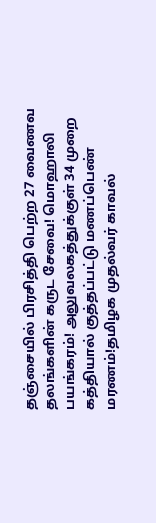தஞ்சையில் பிரசித்தி பெற்ற 27 வைணவ தலங்களின் கருட சேவை! மொஹாலி பயங்கரம்! அலுவலகத்துக்குள் 34 முறை கத்தியால் குத்தப்பட்டு மணப்பெண் மரணம்!தமிழக முதல்வர் காவல்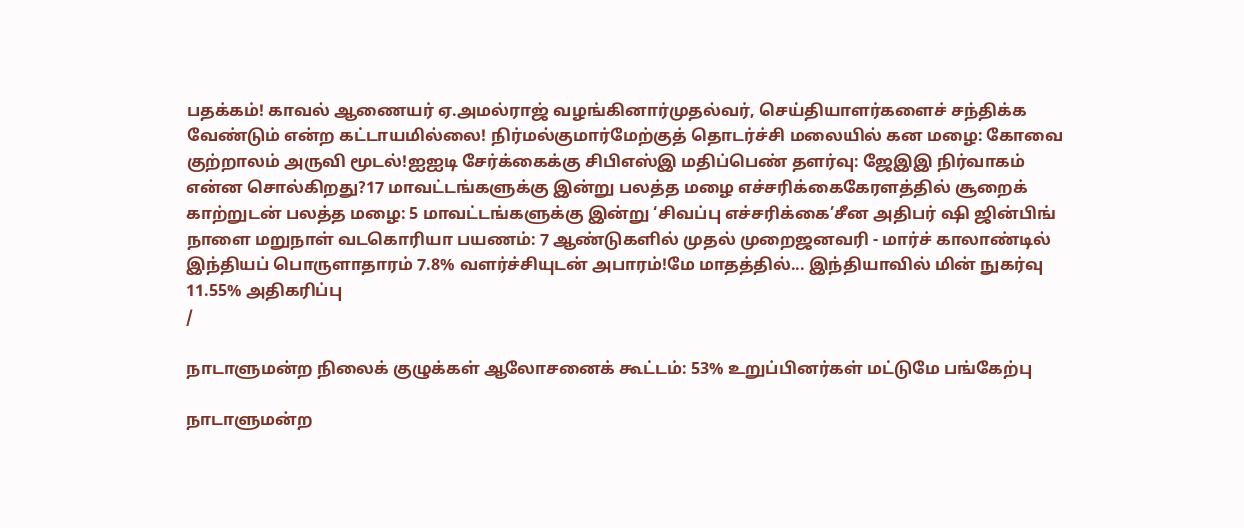பதக்கம்! காவல் ஆணையர் ஏ.அமல்ராஜ் வழங்கினார்முதல்வர், செய்தியாளர்களைச் சந்திக்க வேண்டும் என்ற கட்டாயமில்லை! நிர்மல்குமார்மேற்குத் தொடர்ச்சி மலையில் கன மழை: கோவை குற்றாலம் அருவி மூடல்!ஐஐடி சேர்க்கைக்கு சிபிஎஸ்இ மதிப்பெண் தளர்வு: ஜேஇஇ நிர்வாகம் என்ன சொல்கிறது?17 மாவட்டங்களுக்கு இன்று பலத்த மழை எச்சரிக்கைகேரளத்தில் சூறைக் காற்றுடன் பலத்த மழை: 5 மாவட்டங்களுக்கு இன்று ‘சிவப்பு எச்சரிக்கை’சீன அதிபர் ஷி ஜின்பிங் நாளை மறுநாள் வடகொரியா பயணம்: 7 ஆண்டுகளில் முதல் முறைஜனவரி - மார்ச் காலாண்டில் இந்தியப் பொருளாதாரம் 7.8% வளர்ச்சியுடன் அபாரம்!மே மாதத்தில்... இந்தியாவில் மின் நுகர்வு 11.55% அதிகரிப்பு
/

நாடாளுமன்ற நிலைக் குழுக்கள் ஆலோசனைக் கூட்டம்: 53% உறுப்பினர்கள் மட்டுமே பங்கேற்பு

நாடாளுமன்ற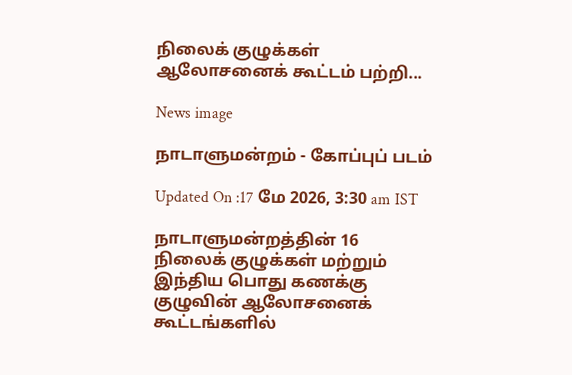நிலைக் குழுக்கள் ஆலோசனைக் கூட்டம் பற்றி...

News image

நாடாளுமன்றம் - கோப்புப் படம்

Updated On :17 மே 2026, 3:30 am IST

நாடாளுமன்றத்தின் 16 நிலைக் குழுக்கள் மற்றும் இந்திய பொது கணக்கு குழுவின் ஆலோசனைக் கூட்டங்களில்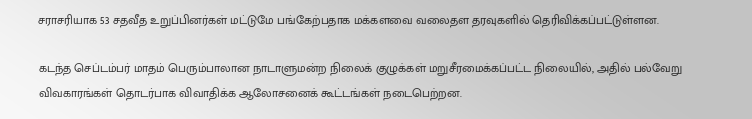சராசரியாக 53 சதவீத உறுப்பினர்கள் மட்டுமே பங்கேற்பதாக மக்களவை வலைதள தரவுகளில் தெரிவிக்கப்பட்டுள்ளன.

கடந்த செப்டம்பர் மாதம் பெரும்பாலான நாடாளுமன்ற நிலைக் குழுக்கள் மறுசீரமைக்கப்பட்ட நிலையில், அதில் பல்வேறு விவகாரங்கள் தொடர்பாக விவாதிக்க ஆலோசனைக் கூட்டங்கள் நடைபெற்றன.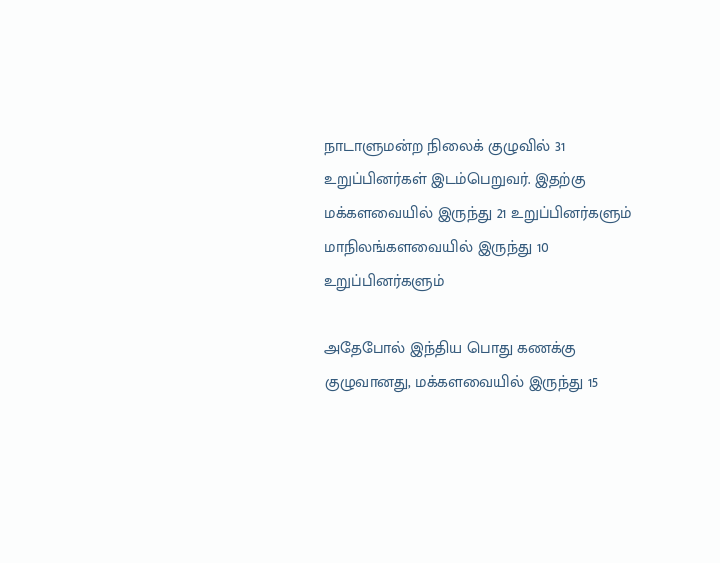நாடாளுமன்ற நிலைக் குழுவில் 31 உறுப்பினர்கள் இடம்பெறுவர். இதற்கு மக்களவையில் இருந்து 21 உறுப்பினர்களும் மாநிலங்களவையில் இருந்து 10 உறுப்பினர்களும்

அதேபோல் இந்திய பொது கணக்கு குழுவானது, மக்களவையில் இருந்து 15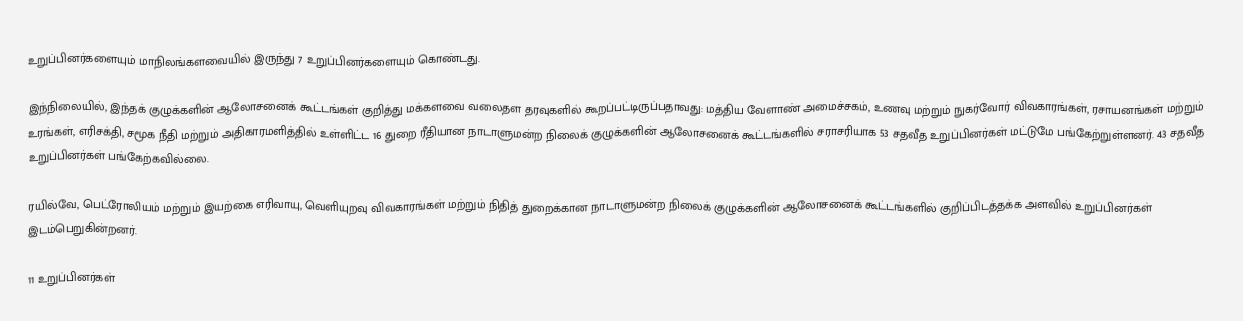உறுப்பினர்களையும் மாநிலங்களவையில் இருந்து 7 உறுப்பினர்களையும் கொண்டது.

இந்நிலையில், இந்தக் குழுக்களின் ஆலோசனைக் கூட்டங்கள் குறித்து மக்களவை வலைதள தரவுகளில் கூறப்பட்டிருப்பதாவது: மத்திய வேளாண் அமைச்சகம், உணவு மற்றும் நுகர்வோர் விவகாரங்கள், ரசாயனங்கள் மற்றும் உரங்கள், எரிசக்தி, சமூக நீதி மற்றும் அதிகாரமளித்தில் உள்ளிட்ட 16 துறை ரீதியான நாடாளுமன்ற நிலைக் குழுக்களின் ஆலோசனைக் கூட்டங்களில் சராசரியாக 53 சதவீத உறுப்பினர்கள் மட்டுமே பங்கேற்றுள்ளனர். 43 சதவீத உறுப்பினர்கள் பங்கேற்கவில்லை.

ரயில்வே, பெட்ரோலியம் மற்றும் இயற்கை எரிவாயு, வெளியுறவு விவகாரங்கள் மற்றும் நிதித் துறைக்கான நாடாளுமன்ற நிலைக் குழுக்களின் ஆலோசனைக் கூட்டங்களில் குறிப்பிடத்தக்க அளவில் உறுப்பினர்கள் இடம்பெறுகின்றனர்.

11 உறுப்பினர்கள்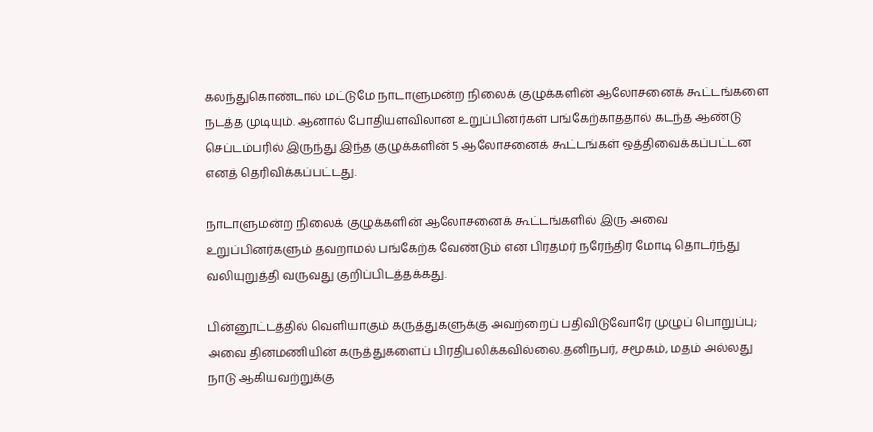கலந்துகொண்டால் மட்டுமே நாடாளுமன்ற நிலைக் குழுக்களின் ஆலோசனைக் கூட்டங்களை நடத்த முடியும். ஆனால் போதியளவிலான உறுப்பினர்கள் பங்கேற்காததால் கடந்த ஆண்டு செப்டம்பரில் இருந்து இந்த குழுக்களின் 5 ஆலோசனைக் கூட்டங்கள் ஒத்திவைக்கப்பட்டன எனத் தெரிவிக்கப்பட்டது.

நாடாளுமன்ற நிலைக் குழுக்களின் ஆலோசனைக் கூட்டங்களில் இரு அவை உறுப்பினர்களும் தவறாமல் பங்கேற்க வேண்டும் என பிரதமர் நரேந்திர மோடி தொடர்ந்து வலியுறுத்தி வருவது குறிப்பிடத்தக்கது.

பின்னூட்டத்தில் வெளியாகும் கருத்துகளுக்கு அவற்றைப் பதிவிடுவோரே முழுப் பொறுப்பு; அவை தினமணியின் கருத்துகளைப் பிரதிபலிக்கவில்லை.தனிநபர், சமூகம், மதம் அல்லது நாடு ஆகியவற்றுக்கு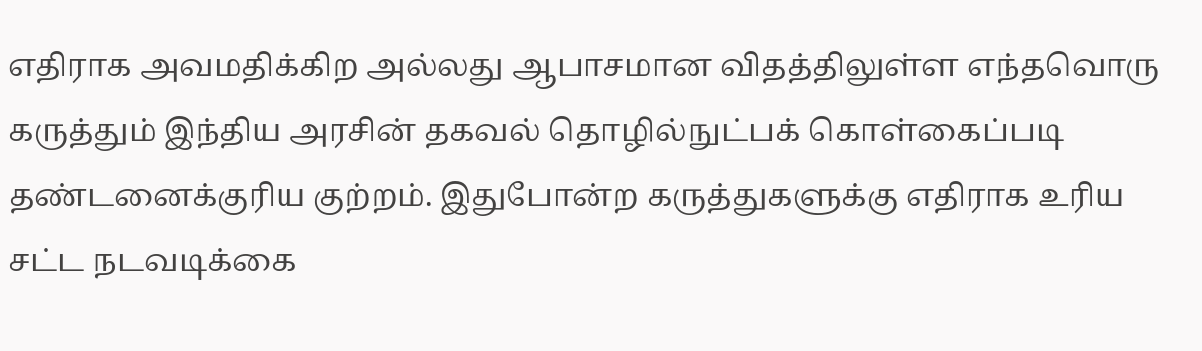எதிராக அவமதிக்கிற அல்லது ஆபாசமான விதத்திலுள்ள எந்தவொரு கருத்தும் இந்திய அரசின் தகவல் தொழில்நுட்பக் கொள்கைப்படி தண்டனைக்குரிய குற்றம். இதுபோன்ற கருத்துகளுக்கு எதிராக உரிய சட்ட நடவடிக்கை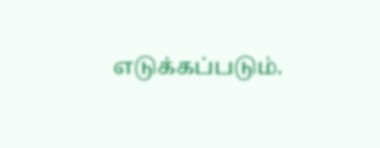எடுக்கப்படும்.